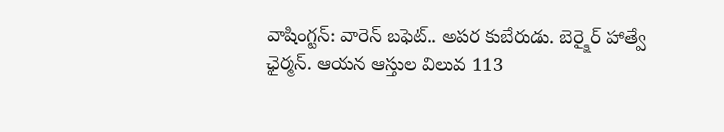వాషింగ్టన్: వారెన్ బఫెట్.. అపర కుబేరుడు. బెర్క్షైర్ హాత్వే ఛైర్మన్. ఆయన ఆస్తుల విలువ 113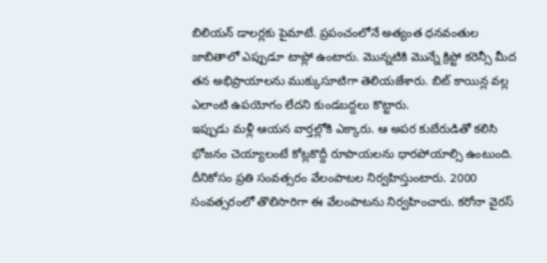బిలియన్ డాలర్లకు పైమాటే. ప్రపంచంలోనే అత్యంత ధనవంతుల జాబితాలో ఎప్పుడూ టాప్లో ఉంటారు. మొన్నటికి మొన్నే క్రిప్టో కరెన్సీ మీద తన అభిప్రాయాలను ముక్కుసూటిగా తెలియజేశారు. బిట్ కాయిన్ల వల్ల ఎలాంటి ఉపయోగం లేదని కుండబద్దలు కొట్టారు.
ఇప్పుడు మళ్లీ ఆయన వార్తల్లోకి ఎక్కారు. ఆ అపర కుబేరుడితో కలిసి భోజనం చెయ్యాలంటే కోట్లకొద్దీ రూపాయలను ధారపోయాల్సి ఉంటుంది. దీనికోసం ప్రతి సంవత్సరం వేలంపాటల నిర్వహిస్తుంటారు. 2000 సంవత్సరంలో తొలిసారిగా ఈ వేలంపాటను నిర్వహించారు. కరోనా వైరస్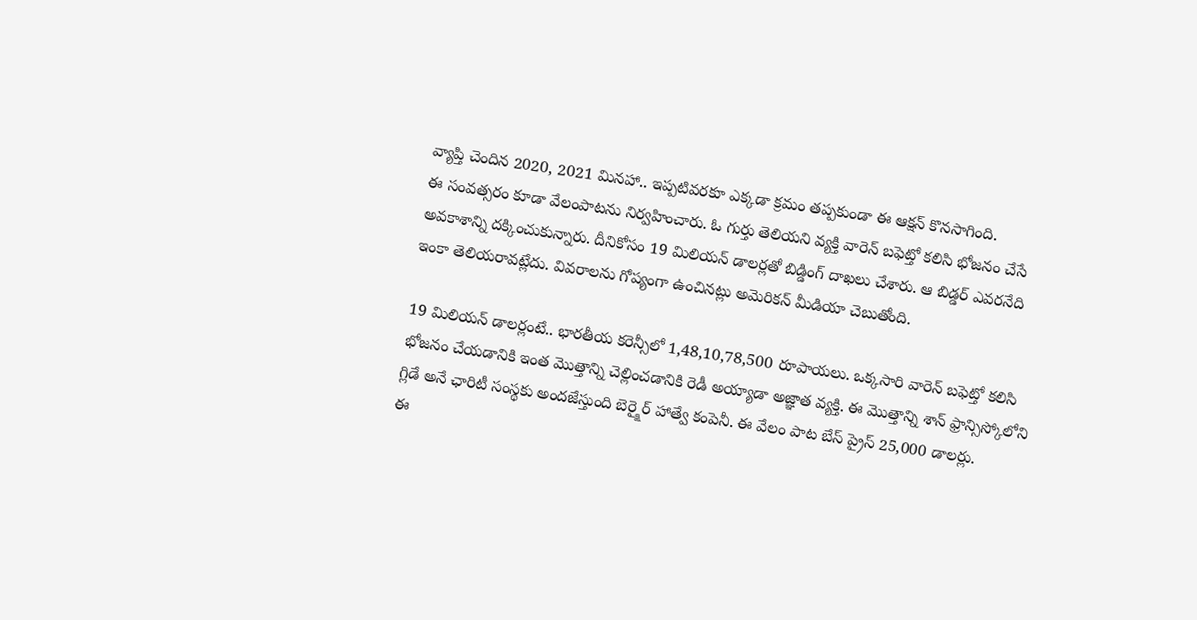వ్యాప్తి చెందిన 2020, 2021 మినహా.. ఇప్పటివరకూ ఎక్కడా క్రమం తప్పకుండా ఈ ఆక్షన్ కొనసాగింది.
ఈ సంవత్సరం కూడా వేలంపాటను నిర్వహించారు. ఓ గుర్తు తెలియని వ్యక్తి వారెన్ బఫెట్తో కలిసి భోజనం చేసే అవకాశాన్ని దక్కించుకున్నారు. దీనికోసం 19 మిలియన్ డాలర్లతో బిడ్డింగ్ దాఖలు చేశారు. ఆ బిడ్డర్ ఎవరనేది ఇంకా తెలియరావట్లేదు. వివరాలను గోప్యంగా ఉంచినట్లు అమెరికన్ మీడియా చెబుతోంది.

19 మిలియన్ డాలర్లంటే.. భారతీయ కరెన్సీలో 1,48,10,78,500 రూపాయలు. ఒక్కసారి వారెన్ బఫెట్తో కలిసి భోజనం చేయడానికి ఇంత మొత్తాన్ని చెల్లించడానికి రెడీ అయ్యాడా అజ్ఞాత వ్యక్తి. ఈ మొత్తాన్ని శాన్ ఫ్రాన్సిస్కోలోని గ్లిడే అనే ఛారిటీ సంస్థకు అందజేస్తుంది బెర్క్షైర్ హాత్వే కంపెనీ. ఈ వేలం పాట బేస్ ప్రైస్ 25,000 డాలర్లు.
ఈ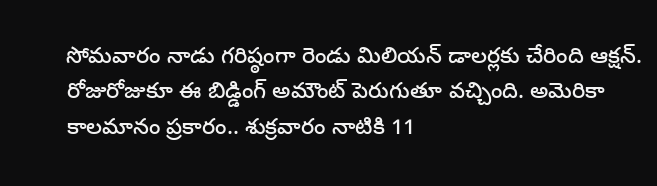సోమవారం నాడు గరిష్ఠంగా రెండు మిలియన్ డాలర్లకు చేరింది ఆక్షన్. రోజురోజుకూ ఈ బిడ్డింగ్ అమౌంట్ పెరుగుతూ వచ్చింది. అమెరికా కాలమానం ప్రకారం.. శుక్రవారం నాటికి 11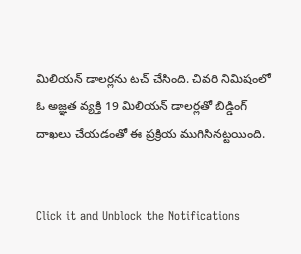మిలియన్ డాలర్లను టచ్ చేసింది. చివరి నిమిషంలో ఓ అజ్ఞత వ్యక్తి 19 మిలియన్ డాలర్లతో బిడ్డింగ్ దాఖలు చేయడంతో ఈ ప్రక్రియ ముగిసినట్టయింది.


Click it and Unblock the Notifications